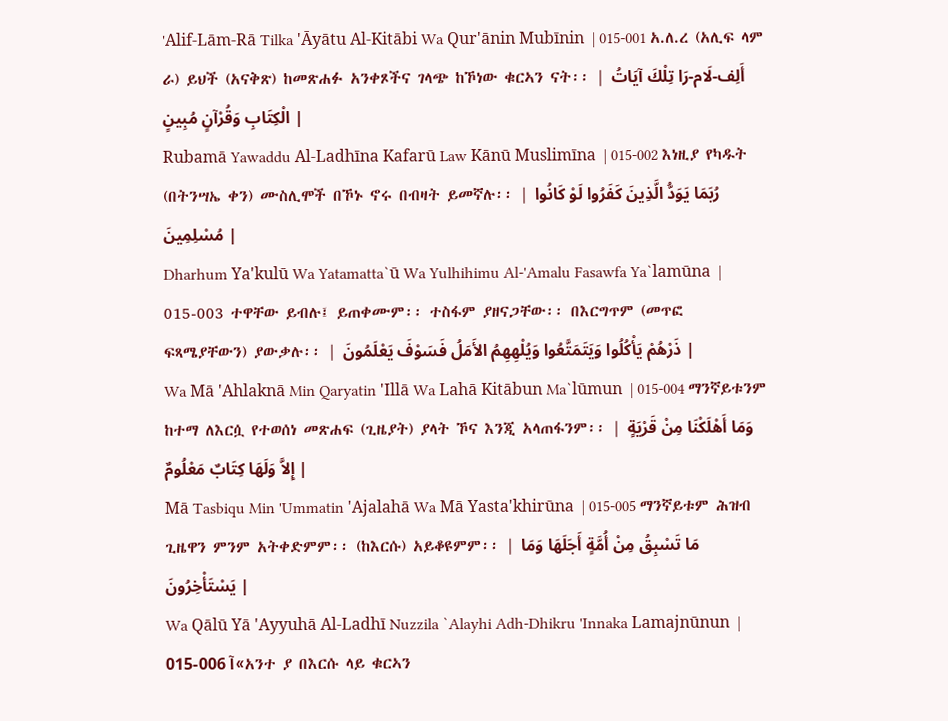'Alif-Lām-Rā Tilka 'Āyātu Al-Kitābi Wa Qur'ānin Mubīnin  | 015-001 አ.ለ.ረ (አሊፍ ላም ራ) ይህች (አናቅጽ) ከመጽሐፉ አንቀጾችና ገላጭ ከኾነው ቁርኣን ናት፡፡ | أَلِف-لَام-رَا تِلْكَ آيَاتُ الْكِتَابِ وَقُرْآنٍ مُبِينٍ |
Rubamā Yawaddu Al-Ladhīna Kafarū Law Kānū Muslimīna  | 015-002 እነዚያ የካዱት (በትንሣኤ ቀን) ሙስሊሞች በኾኑ ኖሩ በብዛት ይመኛሉ፡፡ | رُبَمَا يَوَدُّ الَّذِينَ كَفَرُوا لَوْ كَانُوا مُسْلِمِينَ |
Dharhum Ya'kulū Wa Yatamatta`ū Wa Yulhihimu Al-'Amalu Fasawfa Ya`lamūna  | 015-003 ተዋቸው ይብሉ፤ ይጠቀሙም፡፡ ተስፋም ያዘናጋቸው፡፡ በእርግጥም (መጥፎ ፍጻሜያቸውን) ያውቃሉ፡፡ | ذَرْهُمْ يَأْكُلُوا وَيَتَمَتَّعُوا وَيُلْهِهِمُ الأَمَلُ فَسَوْفَ يَعْلَمُونَ |
Wa Mā 'Ahlaknā Min Qaryatin 'Illā Wa Lahā Kitābun Ma`lūmun  | 015-004 ማንኛይቱንም ከተማ ለእርሷ የተወሰነ መጽሐፍ (ጊዜያት) ያላት ኾና እንጂ አላጠፋንም፡፡ | وَمَا أَهْلَكْنَا مِنْ قَرْيَةٍ إِلاَّ وَلَهَا كِتَابٌ مَعْلُومٌ |
Mā Tasbiqu Min 'Ummatin 'Ajalahā Wa Mā Yasta'khirūna  | 015-005 ማንኛይቱም ሕዝብ ጊዜዋን ምንም አትቀድምም፡፡ (ከእርሱ) አይቆዩምም፡፡ | مَا تَسْبِقُ مِنْ أُمَّةٍ أَجَلَهَا وَمَا يَسْتَأْخِرُونَ |
Wa Qālū Yā 'Ayyuhā Al-Ladhī Nuzzila `Alayhi Adh-Dhikru 'Innaka Lamajnūnun  | 015-006 آ«አንተ ያ በእርሱ ላይ ቁርኣን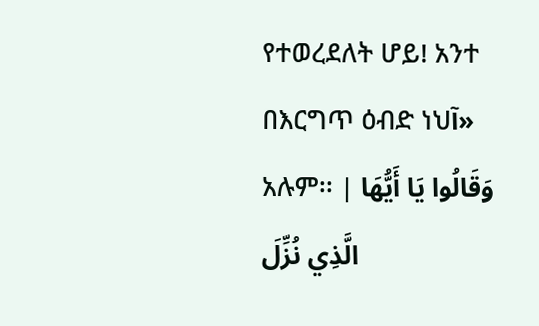የተወረደለት ሆይ! አንተ በእርግጥ ዕብድ ነህآ» አሉም፡፡ | وَقَالُوا يَا أَيُّهَا الَّذِي نُزِّلَ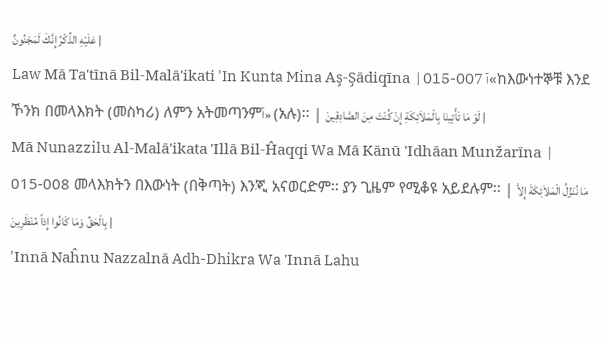عَلَيْهِ الذِّكْرُ إِنَّكَ لَمَجْنُونٌ |
Law Mā Ta'tīnā Bil-Malā'ikati 'In Kunta Mina Aş-Şādiqīna  | 015-007 آ«ከእውነተኞቹ እንደ ኾንክ በመላእክት (መስካሪ) ለምን አትመጣንምآ» (አሉ)፡፡ | لَوْ مَا تَأْتِينَا بِالْمَلاَئِكَةِ إِنْ كُنْتَ مِنَ الصَّادِقِينَ |
Mā Nunazzilu Al-Malā'ikata 'Illā Bil-Ĥaqqi Wa Mā Kānū 'Idhāan Munžarīna  | 015-008 መላእክትን በእውነት (በቅጣት) እንጂ አናወርድም፡፡ ያን ጊዜም የሚቆዩ አይደሉም፡፡ | مَا نُنَزِّلُ الْمَلاَئِكَةَ إِلاَّ بِالْحَقِّ وَمَا كَانُوا إِذاً مُنْظَرِينَ |
'Innā Naĥnu Nazzalnā Adh-Dhikra Wa 'Innā Lahu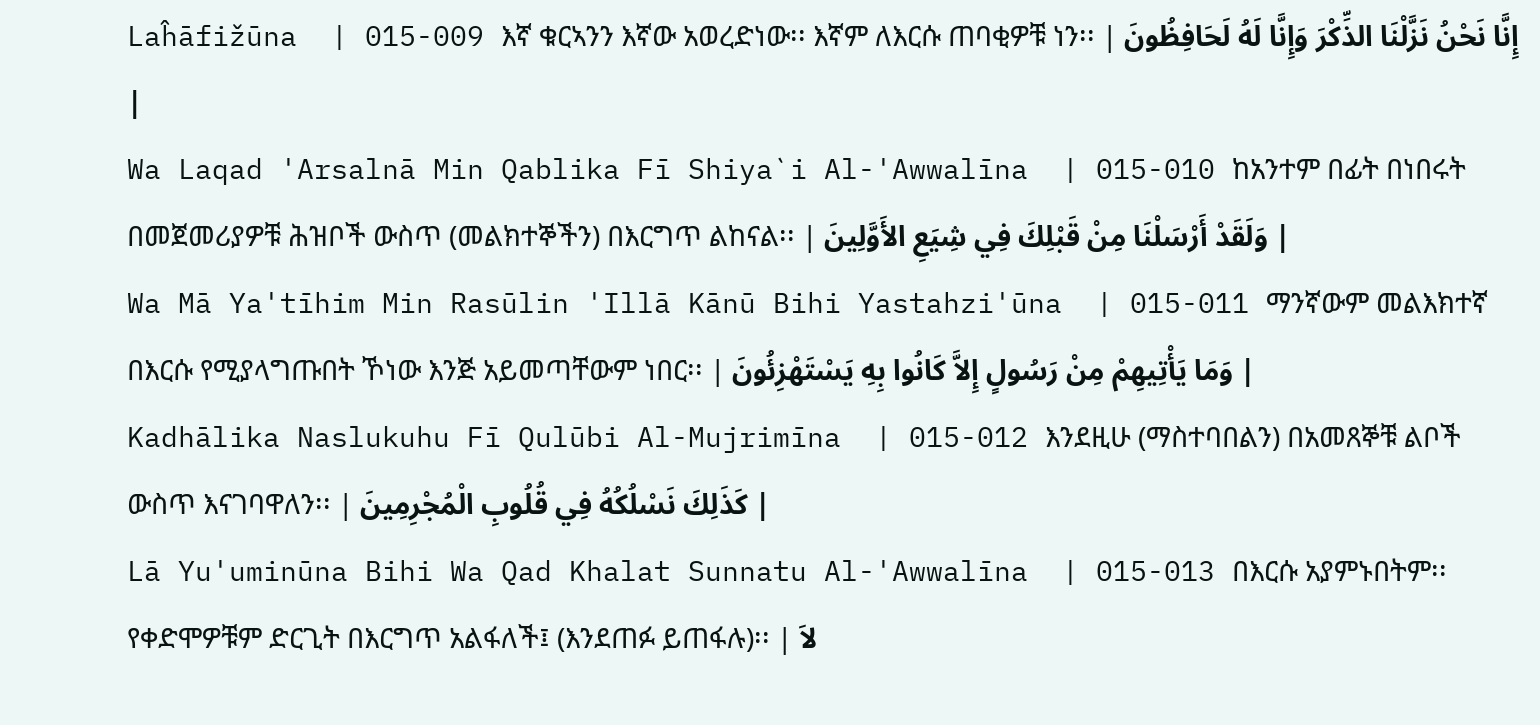Laĥāfižūna  | 015-009 እኛ ቁርኣንን እኛው አወረድነው፡፡ እኛም ለእርሱ ጠባቂዎቹ ነን፡፡ | إِنَّا نَحْنُ نَزَّلْنَا الذِّكْرَ وَإِنَّا لَهُ لَحَافِظُونَ |
Wa Laqad 'Arsalnā Min Qablika Fī Shiya`i Al-'Awwalīna  | 015-010 ከአንተም በፊት በነበሩት በመጀመሪያዎቹ ሕዝቦች ውስጥ (መልክተኞችን) በእርግጥ ልከናል፡፡ | وَلَقَدْ أَرْسَلْنَا مِنْ قَبْلِكَ فِي شِيَعِ الأَوَّلِينَ |
Wa Mā Ya'tīhim Min Rasūlin 'Illā Kānū Bihi Yastahzi'ūna  | 015-011 ማንኛውም መልእክተኛ በእርሱ የሚያላግጡበት ኾነው እንጅ አይመጣቸውም ነበር፡፡ | وَمَا يَأْتِيهِمْ مِنْ رَسُولٍ إِلاَّ كَانُوا بِهِ يَسْتَهْزِئُونَ |
Kadhālika Naslukuhu Fī Qulūbi Al-Mujrimīna  | 015-012 እንደዚሁ (ማስተባበልን) በአመጸኞቹ ልቦች ውስጥ እናገባዋለን፡፡ | كَذَلِكَ نَسْلُكُهُ فِي قُلُوبِ الْمُجْرِمِينَ |
Lā Yu'uminūna Bihi Wa Qad Khalat Sunnatu Al-'Awwalīna  | 015-013 በእርሱ አያምኑበትም፡፡ የቀድሞዎቹም ድርጊት በእርግጥ አልፋለች፤ (እንደጠፉ ይጠፋሉ)፡፡ | لاَ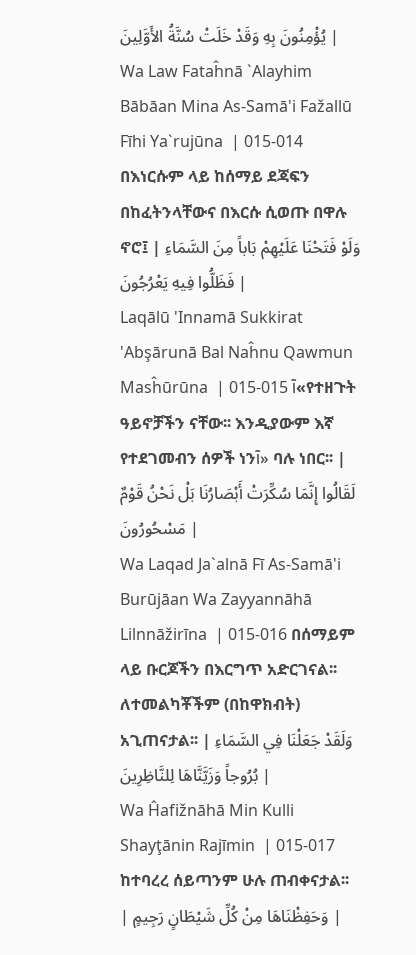يُؤْمِنُونَ بِهِ وَقَدْ خَلَتْ سُنَّةُ الأَوَّلِينَ |
Wa Law Fataĥnā `Alayhim Bābāan Mina As-Samā'i Fažallū Fīhi Ya`rujūna  | 015-014 በእነርሱም ላይ ከሰማይ ደጃፍን በከፈትንላቸውና በእርሱ ሲወጡ በዋሉ ኖሮ፤ | وَلَوْ فَتَحْنَا عَلَيْهِمْ بَاباً مِنَ السَّمَاءِ فَظَلُّوا فِيهِ يَعْرُجُونَ |
Laqālū 'Innamā Sukkirat 'Abşārunā Bal Naĥnu Qawmun Masĥūrūna  | 015-015 آ«የተዘጉት ዓይኖቻችን ናቸው፡፡ እንዲያውም እኛ የተደገመብን ሰዎች ነንآ» ባሉ ነበር፡፡ | لَقَالُوا إِنَّمَا سُكِّرَتْ أَبْصَارُنَا بَلْ نَحْنُ قَوْمٌ مَسْحُورُونَ |
Wa Laqad Ja`alnā Fī As-Samā'i Burūjāan Wa Zayyannāhā Lilnnāžirīna  | 015-016 በሰማይም ላይ ቡርጆችን በእርግጥ አድርገናል፡፡ ለተመልካቾችም (በከዋክብት) አጊጠናታል፡፡ | وَلَقَدْ جَعَلْنَا فِي السَّمَاءِ بُرُوجاً وَزَيَّنَّاهَا لِلنَّاظِرِينَ |
Wa Ĥafižnāhā Min Kulli Shayţānin Rajīmin  | 015-017 ከተባረረ ሰይጣንም ሁሉ ጠብቀናታል፡፡ | وَحَفِظْنَاهَا مِنْ كُلِّ شَيْطَانٍ رَجِيمٍ |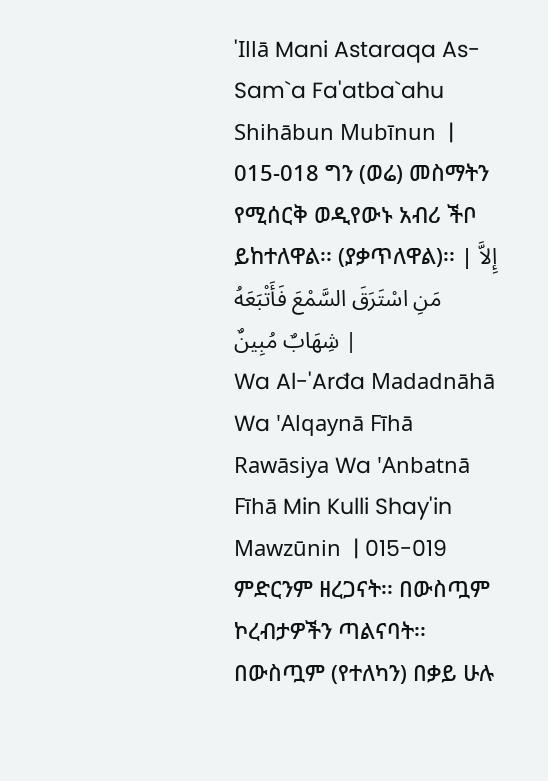'Illā Mani Astaraqa As-Sam`a Fa'atba`ahu Shihābun Mubīnun  | 015-018 ግን (ወሬ) መስማትን የሚሰርቅ ወዲየውኑ አብሪ ችቦ ይከተለዋል፡፡ (ያቃጥለዋል)፡፡ | إِلاَّ مَنِ اسْتَرَقَ السَّمْعَ فَأَتْبَعَهُ شِهَابٌ مُبِينٌ |
Wa Al-'Arđa Madadnāhā Wa 'Alqaynā Fīhā Rawāsiya Wa 'Anbatnā Fīhā Min Kulli Shay'in Mawzūnin  | 015-019 ምድርንም ዘረጋናት፡፡ በውስጧም ኮረብታዎችን ጣልናባት፡፡ በውስጧም (የተለካን) በቃይ ሁሉ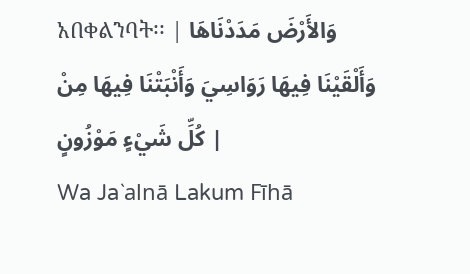አበቀልንባት፡፡ | وَالأَرْضَ مَدَدْنَاهَا وَأَلْقَيْنَا فِيهَا رَوَاسِيَ وَأَنْبَتْنَا فِيهَا مِنْ كُلِّ شَيْءٍ مَوْزُونٍ |
Wa Ja`alnā Lakum Fīhā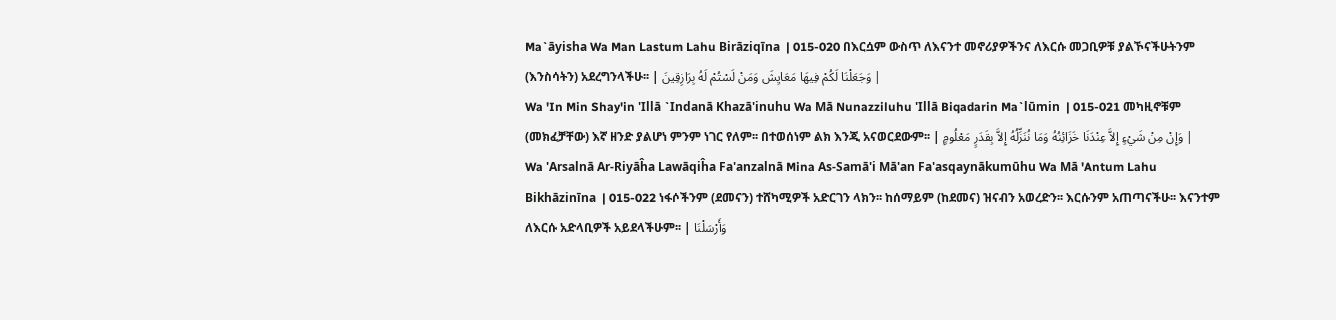Ma`āyisha Wa Man Lastum Lahu Birāziqīna  | 015-020 በእርሷም ውስጥ ለእናንተ መኖሪያዎችንና ለእርሱ መጋቢዎቹ ያልኾናችሁትንም (እንስሳትን) አደረግንላችሁ፡፡ | وَجَعَلْنَا لَكُمْ فِيهَا مَعَايِشَ وَمَنْ لَسْتُمْ لَهُ بِرَازِقِينَ |
Wa 'In Min Shay'in 'Illā `Indanā Khazā'inuhu Wa Mā Nunazziluhu 'Illā Biqadarin Ma`lūmin  | 015-021 መካዚኖቹም (መክፈቻቸው) እኛ ዘንድ ያልሆነ ምንም ነገር የለም፡፡ በተወሰነም ልክ እንጂ አናወርደውም፡፡ | وَإِنْ مِنْ شَيْءٍ إِلاَّ عِنْدَنَا خَزَائِنُهُ وَمَا نُنَزِّلُهُ إِلاَّ بِقَدَرٍ مَعْلُومٍ |
Wa 'Arsalnā Ar-Riyāĥa Lawāqiĥa Fa'anzalnā Mina As-Samā'i Mā'an Fa'asqaynākumūhu Wa Mā 'Antum Lahu Bikhāzinīna  | 015-022 ነፋሶችንም (ደመናን) ተሸካሚዎች አድርገን ላክን፡፡ ከሰማይም (ከደመና) ዝናብን አወረድን፡፡ እርሱንም አጠጣናችሁ፡፡ እናንተም ለእርሱ አድላቢዎች አይደላችሁም፡፡ | وَأَرْسَلْنَا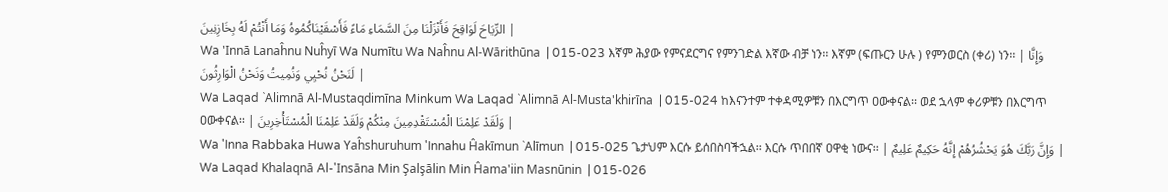الرِّيَاحَ لَوَاقِحَ فَأَنْزَلْنَا مِنَ السَّمَاءِ مَاءً فَأَسْقَيْنَاكُمُوهُ وَمَا أَنْتُمْ لَهُ بِخَازِنِينَ |
Wa 'Innā Lanaĥnu Nuĥyī Wa Numītu Wa Naĥnu Al-Wārithūna  | 015-023 እኛም ሕያው የምናደርግና የምንገድል እኛው ብቻ ነን፡፡ እኛም (ፍጡርን ሁሉ ) የምንወርስ (ቀሪ) ነን፡፡ | وَإِنَّا لَنَحْنُ نُحْيِي وَنُمِيتُ وَنَحْنُ الْوَارِثُونَ |
Wa Laqad `Alimnā Al-Mustaqdimīna Minkum Wa Laqad `Alimnā Al-Musta'khirīna  | 015-024 ከእናንተም ተቀዳሚዎቹን በእርግጥ ዐውቀናል፡፡ ወደ ኋላም ቀሪዎቹን በእርግጥ ዐውቀናል፡፡ | وَلَقَدْ عَلِمْنَا الْمُسْتَقْدِمِينَ مِنْكُمْ وَلَقَدْ عَلِمْنَا الْمُسْتَأْخِرِينَ |
Wa 'Inna Rabbaka Huwa Yaĥshuruhum 'Innahu Ĥakīmun `Alīmun  | 015-025 ጌታህም እርሱ ይሰበስባችኋል፡፡ እርሱ ጥበበኛ ዐዋቂ ነውና፡፡ | وَإِنَّ رَبَّكَ هُوَ يَحْشُرُهُمْ إِنَّهُ حَكِيمٌ عَلِيمٌ |
Wa Laqad Khalaqnā Al-'Insāna Min Şalşālin Min Ĥama'iin Masnūnin  | 015-026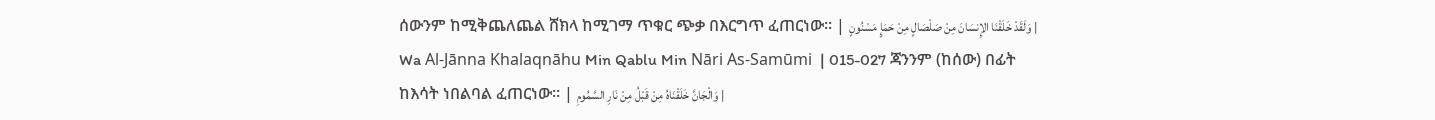ሰውንም ከሚቅጨለጨል ሸክላ ከሚገማ ጥቁር ጭቃ በእርግጥ ፈጠርነው፡፡ | وَلَقَدْ خَلَقْنَا الإِنسَانَ مِنْ صَلْصَالٍ مِنْ حَمَإٍ مَسْنُونٍ |
Wa Al-Jānna Khalaqnāhu Min Qablu Min Nāri As-Samūmi  | 015-027 ጃንንም (ከሰው) በፊት ከእሳት ነበልባል ፈጠርነው፡፡ | وَالْجَانَّ خَلَقْنَاهُ مِنْ قَبْلُ مِنْ نَارِ السَّمُومِ |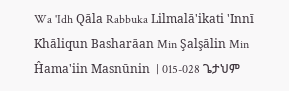Wa 'Idh Qāla Rabbuka Lilmalā'ikati 'Innī Khāliqun Basharāan Min Şalşālin Min Ĥama'iin Masnūnin  | 015-028 ጌታህም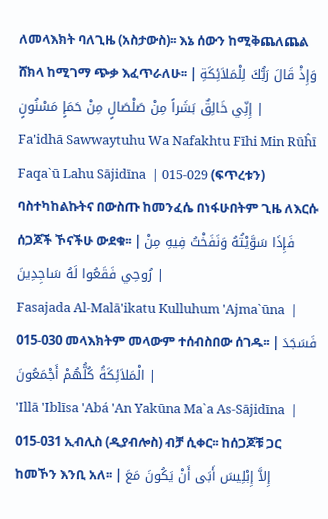ለመላእክት ባለጊዜ (አስታውስ)፡፡ እኔ ሰውን ከሚቅጨለጨል ሸክላ ከሚገማ ጭቃ እፈጥራለሁ፡፡ | وَإِذْ قَالَ رَبُّكَ لِلْمَلاَئِكَةِ إِنِّي خَالِقٌ بَشَراً مِنْ صَلْصَالٍ مِنْ حَمَإٍ مَسْنُونٍ |
Fa'idhā Sawwaytuhu Wa Nafakhtu Fīhi Min Rūĥī Faqa`ū Lahu Sājidīna  | 015-029 (ፍጥረቱን) ባስተካከልኩትና በውስጡ ከመንፈሴ በነፋሁበትም ጊዜ ለእርሱ ሰጋጆች ኾናችሁ ውደቁ፡፡ | فَإِذَا سَوَّيْتُهُ وَنَفَخْتُ فِيهِ مِنْ رُوحِي فَقَعُوا لَهُ سَاجِدِينَ |
Fasajada Al-Malā'ikatu Kulluhum 'Ajma`ūna  | 015-030 መላእክትም መላውም ተሰብስበው ሰገዱ፡፡ | فَسَجَدَ الْمَلاَئِكَةُ كُلُّهُمْ أَجْمَعُونَ |
'Illā 'Iblīsa 'Abá 'An Yakūna Ma`a As-Sājidīna  | 015-031 ኢብሊስ (ዲያብሎስ) ብቻ ሲቀር፡፡ ከሰጋጆቹ ጋር ከመኾን እንቢ አለ፡፡ | إِلاَّ إِبْلِيسَ أَبَى أَنْ يَكُونَ مَعَ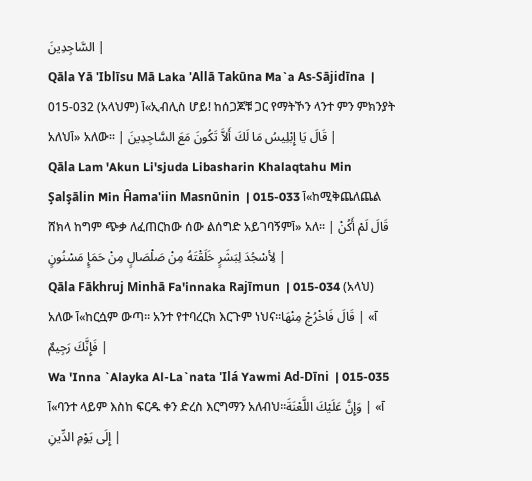السَّاجِدِينَ |
Qāla Yā 'Iblīsu Mā Laka 'Allā Takūna Ma`a As-Sājidīna  | 015-032 (አላህም) آ«ኢብሊስ ሆይ! ከሰጋጆቹ ጋር የማትኾን ላንተ ምን ምክንያት አለህآ» አለው፡፡ | قَالَ يَا إِبْلِيسُ مَا لَكَ أَلاَّ تَكُونَ مَعَ السَّاجِدِينَ |
Qāla Lam 'Akun Li'sjuda Libasharin Khalaqtahu Min Şalşālin Min Ĥama'iin Masnūnin  | 015-033 آ«ከሚቅጨለጨል ሸክላ ከግም ጭቃ ለፈጠርከው ሰው ልሰግድ አይገባኝምآ» አለ፡፡ | قَالَ لَمْ أَكُنْ لِأسْجُدَ لِبَشَرٍ خَلَقْتَهُ مِنْ صَلْصَالٍ مِنْ حَمَإٍ مَسْنُونٍ |
Qāla Fākhruj Minhā Fa'innaka Rajīmun  | 015-034 (አላህ) አለው آ«ከርሷም ውጣ፡፡ አንተ የተባረርክ እርጉም ነህና፡፡آ» | قَالَ فَاخْرُجْ مِنْهَا فَإِنَّكَ رَجِيمٌ |
Wa 'Inna `Alayka Al-La`nata 'Ilá Yawmi Ad-Dīni  | 015-035 آ«ባንተ ላይም እስከ ፍርዱ ቀን ድረስ እርግማን አለብህ፡፡آ» | وَإِنَّ عَلَيْكَ اللَّعْنَةَ إِلَى يَوْمِ الدِّينِ |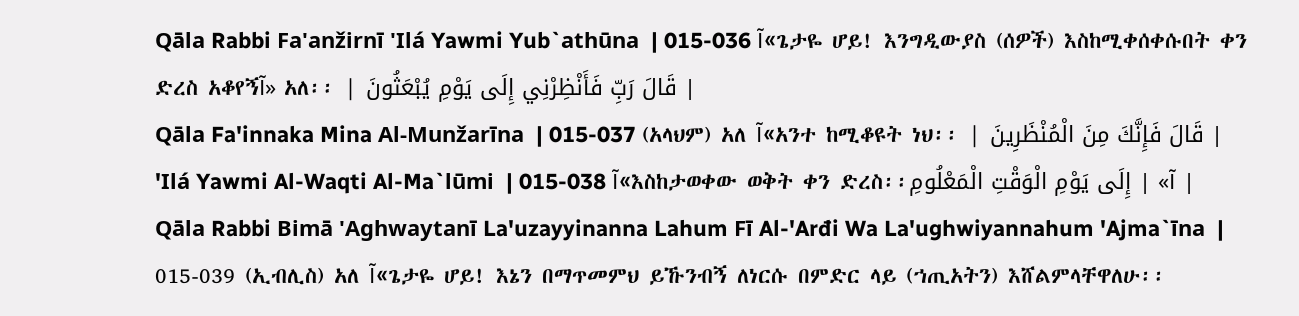Qāla Rabbi Fa'anžirnī 'Ilá Yawmi Yub`athūna  | 015-036 آ«ጌታዬ ሆይ! እንግዲውያስ (ሰዎች) እስከሚቀሰቀሱበት ቀን ድረስ አቆየኝآ» አለ፡፡ | قَالَ رَبِّ فَأَنْظِرْنِي إِلَى يَوْمِ يُبْعَثُونَ |
Qāla Fa'innaka Mina Al-Munžarīna  | 015-037 (አላህም) አለ آ«አንተ ከሚቆዩት ነህ፡፡ | قَالَ فَإِنَّكَ مِنَ الْمُنْظَرِينَ |
'Ilá Yawmi Al-Waqti Al-Ma`lūmi  | 015-038 آ«እስከታወቀው ወቅት ቀን ድረስ፡፡آ» | إِلَى يَوْمِ الْوَقْتِ الْمَعْلُومِ |
Qāla Rabbi Bimā 'Aghwaytanī La'uzayyinanna Lahum Fī Al-'Arđi Wa La'ughwiyannahum 'Ajma`īna  | 015-039 (ኢብሊስ) አለ آ«ጌታዬ ሆይ! እኔን በማጥመምህ ይኹንብኝ ለነርሱ በምድር ላይ (ኀጢአትን) እሸልምላቸዋለሁ፡፡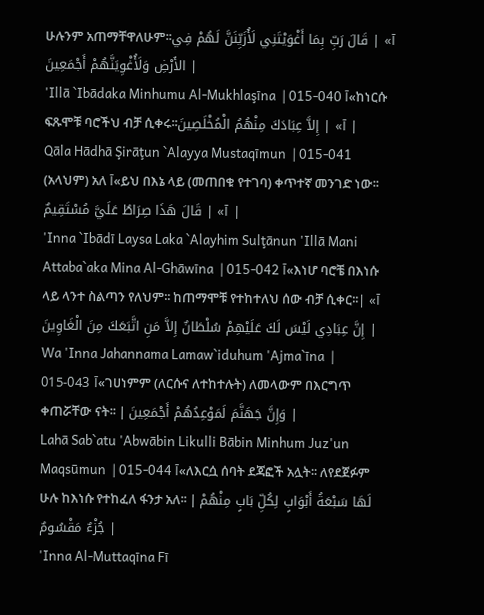ሁሉንም አጠማቸዋለሁም፡፡آ» | قَالَ رَبِّ بِمَا أَغْوَيْتَنِي لَأُزَيِّنَنَّ لَهُمْ فِي الأَرْضِ وَلَأُغْوِيَنَّهُمْ أَجْمَعِينَ |
'Illā `Ibādaka Minhumu Al-Mukhlaşīna  | 015-040 آ«ከነርሱ ፍጹሞቹ ባሮችህ ብቻ ሲቀሩ፡፡آ» | إِلاَّ عِبَادَكَ مِنْهُمُ الْمُخْلَصِينَ |
Qāla Hādhā Şirāţun `Alayya Mustaqīmun  | 015-041 (አላህም) አለ آ«ይህ በእኔ ላይ (መጠበቁ የተገባ) ቀጥተኛ መንገድ ነው፡፡آ» | قَالَ هَذَا صِرَاطٌ عَلَيَّ مُسْتَقِيمٌ |
'Inna `Ibādī Laysa Laka `Alayhim Sulţānun 'Illā Mani Attaba`aka Mina Al-Ghāwīna  | 015-042 آ«እነሆ ባሮቼ በእነሱ ላይ ላንተ ስልጣን የለህም፡፡ ከጠማሞቹ የተከተለህ ሰው ብቻ ሲቀር፡፡آ» | إِنَّ عِبَادِي لَيْسَ لَكَ عَلَيْهِمْ سُلْطَانٌ إِلاَّ مَنِ اتَّبَعَكَ مِنَ الْغَاوِينَ |
Wa 'Inna Jahannama Lamaw`iduhum 'Ajma`īna  | 015-043 آ«ገሀነምም (ለርሱና ለተከተሉት) ለመላውም በእርግጥ ቀጠሯቸው ናት፡፡ | وَإِنَّ جَهَنَّمَ لَمَوْعِدُهُمْ أَجْمَعِينَ |
Lahā Sab`atu 'Abwābin Likulli Bābin Minhum Juz'un Maqsūmun  | 015-044 آ«ለእርሷ ሰባት ደጃፎች አሏት፡፡ ለየደጀፉም ሁሉ ከእነሱ የተከፈለ ፋንታ አለ፡፡ | لَهَا سَبْعَةُ أَبْوَابٍ لِكُلِّ بَابٍ مِنْهُمْ جُزْءٌ مَقْسُومٌ |
'Inna Al-Muttaqīna Fī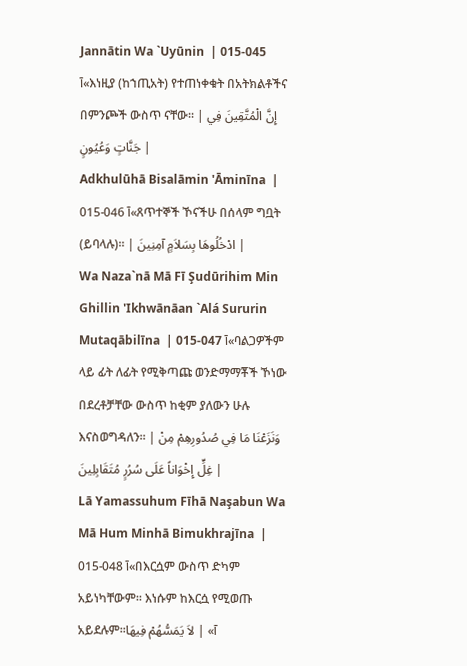Jannātin Wa `Uyūnin  | 015-045 آ«እነዚያ (ከኀጢአት) የተጠነቀቁት በአትክልቶችና በምንጮች ውስጥ ናቸው፡፡ | إِنَّ الْمُتَّقِينَ فِي جَنَّاتٍ وَعُيُونٍ |
Adkhulūhā Bisalāmin 'Āminīna  | 015-046 آ«ጸጥተኞች ኾናችሁ በሰላም ግቧት (ይባላሉ)፡፡ | ادْخُلُوهَا بِسَلاَمٍ آمِنِينَ |
Wa Naza`nā Mā Fī Şudūrihim Min Ghillin 'Ikhwānāan `Alá Sururin Mutaqābilīna  | 015-047 آ«ባልጋዎችም ላይ ፊት ለፊት የሚቅጣጩ ወንድማማቾች ኾነው በደረቶቻቸው ውስጥ ከቂም ያለውን ሁሉ እናስወግዳለን፡፡ | وَنَزَعْنَا مَا فِي صُدُورِهِمْ مِنْ غِلٍّ إِخْوَاناً عَلَى سُرُرٍ مُتَقَابِلِينَ |
Lā Yamassuhum Fīhā Naşabun Wa Mā Hum Minhā Bimukhrajīna  | 015-048 آ«በእርሷም ውስጥ ድካም አይነካቸውም፡፡ እነሱም ከእርሷ የሚወጡ አይደሉም፡፡آ» | لاَ يَمَسُّهُمْ فِيهَا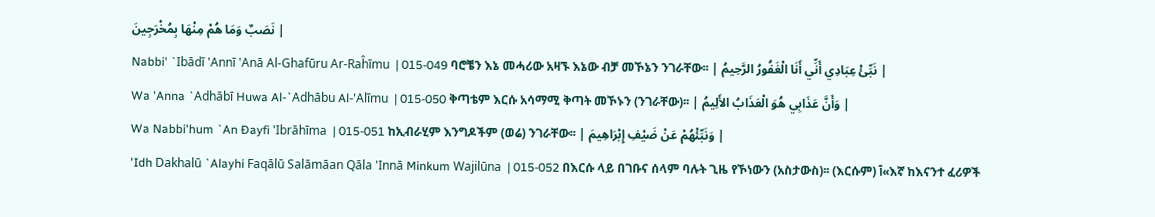نَصَبٌ وَمَا هُمْ مِنْهَا بِمُخْرَجِينَ |
Nabbi' `Ibādī 'Annī 'Anā Al-Ghafūru Ar-Raĥīmu  | 015-049 ባሮቼን እኔ መሓሪው አዛኙ እኔው ብቻ መኾኔን ንገራቸው፡፡ | نَبِّئْ عِبَادِي أَنِّي أَنَا الْغَفُورُ الرَّحِيمُ |
Wa 'Anna `Adhābī Huwa Al-`Adhābu Al-'Alīmu  | 015-050 ቅጣቴም እርሱ አሳማሚ ቅጣት መኾኑን (ንገራቸው)፡፡ | وَأَنَّ عَذَابِي هُوَ الْعَذَابُ الأَلِيمُ |
Wa Nabbi'hum `An Đayfi 'Ibrāhīma  | 015-051 ከኢብራሂም እንግዶችም (ወሬ) ንገራቸው፡፡ | وَنَبِّئْهُمْ عَنْ ضَيْفِ إِبْرَاهِيمَ |
'Idh Dakhalū `Alayhi Faqālū Salāmāan Qāla 'Innā Minkum Wajilūna  | 015-052 በእርሱ ላይ በገቡና ሰላም ባሉት ጊዜ የኾነውን (አስታውስ)፡፡ (እርሱም) آ«እኛ ከእናንተ ፈሪዎች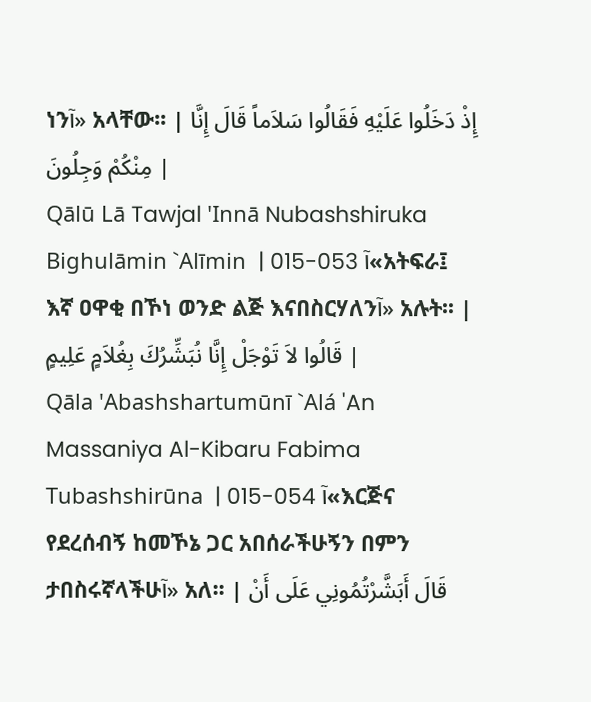ነንآ» አላቸው፡፡ | إِذْ دَخَلُوا عَلَيْهِ فَقَالُوا سَلاَماً قَالَ إِنَّا مِنْكُمْ وَجِلُونَ |
Qālū Lā Tawjal 'Innā Nubashshiruka Bighulāmin `Alīmin  | 015-053 آ«አትፍራ፤ እኛ ዐዋቂ በኾነ ወንድ ልጅ እናበስርሃለንآ» አሉት፡፡ | قَالُوا لاَ تَوْجَلْ إِنَّا نُبَشِّرُكَ بِغُلاَمٍ عَلِيمٍ |
Qāla 'Abashshartumūnī `Alá 'An Massaniya Al-Kibaru Fabima Tubashshirūna  | 015-054 آ«እርጅና የደረሰብኝ ከመኾኔ ጋር አበሰራችሁኝን በምን ታበስሩኛላችሁآ» አለ፡፡ | قَالَ أَبَشَّرْتُمُونِي عَلَى أَنْ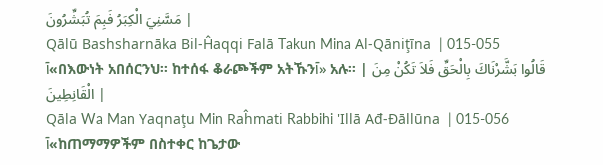مَسَّنِيَ الْكِبَرُ فَبِمَ تُبَشِّرُونَ |
Qālū Bashsharnāka Bil-Ĥaqqi Falā Takun Mina Al-Qāniţīna  | 015-055 آ«በእውነት አበሰርንህ፡፡ ከተሰፋ ቆራጮችም አትኹንآ» አሉ፡፡ | قَالُوا بَشَّرْنَاكَ بِالْحَقِّ فَلاَ تَكُنْ مِنَ الْقَانِطِينَ |
Qāla Wa Man Yaqnaţu Min Raĥmati Rabbihi 'Illā Ađ-Đāllūna  | 015-056 آ«ከጠማማዎችም በስተቀር ከጌታው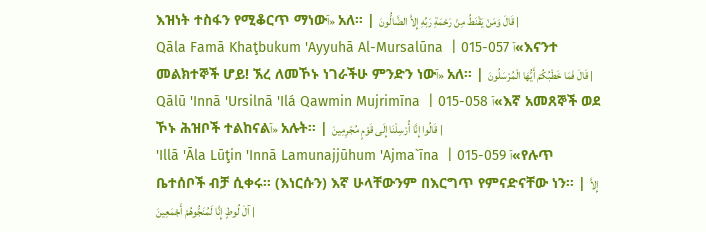እዝነት ተስፋን የሚቆርጥ ማነውآ» አለ፡፡ | قَالَ وَمَنْ يَقْنَطُ مِنْ رَحْمَةِ رَبِّهِ إِلاَّ الضَّالُّونَ |
Qāla Famā Khaţbukum 'Ayyuhā Al-Mursalūna  | 015-057 آ«እናንተ መልክተኞች ሆይ! ኧረ ለመኾኑ ነገራችሁ ምንድን ነውآ» አለ፡፡ | قَالَ فَمَا خَطْبُكُمْ أَيُّهَا الْمُرْسَلُونَ |
Qālū 'Innā 'Ursilnā 'Ilá Qawmin Mujrimīna  | 015-058 آ«እኛ አመጸኞች ወደ ኾኑ ሕዝቦች ተልከናልآ» አሉት፡፡ | قَالُوا إِنَّا أُرْسِلْنَا إِلَى قَوْمٍ مُجْرِمِينَ |
'Illā 'Āla Lūţin 'Innā Lamunajjūhum 'Ajma`īna  | 015-059 آ«የሉጥ ቤተሰቦች ብቻ ሲቀሩ፡፡ (እነርሱን) እኛ ሁላቸውንም በእርግጥ የምናድናቸው ነን፡፡ | إِلاَّ آلَ لُوطٍ إِنَّا لَمُنَجُّوهُمْ أَجْمَعِينَ |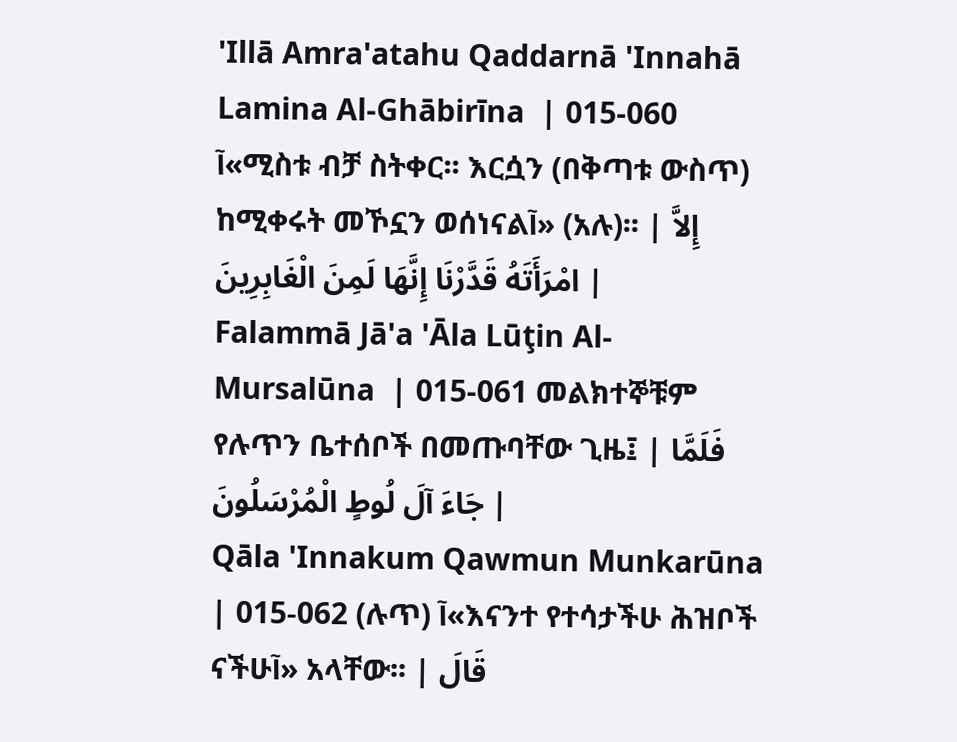'Illā Amra'atahu Qaddarnā 'Innahā Lamina Al-Ghābirīna  | 015-060 آ«ሚስቱ ብቻ ስትቀር፡፡ እርሷን (በቅጣቱ ውስጥ) ከሚቀሩት መኾኗን ወሰነናልآ» (አሉ)፡፡ | إِلاَّ امْرَأَتَهُ قَدَّرْنَا إِنَّهَا لَمِنَ الْغَابِرِينَ |
Falammā Jā'a 'Āla Lūţin Al-Mursalūna  | 015-061 መልክተኞቹም የሉጥን ቤተሰቦች በመጡባቸው ጊዜ፤ | فَلَمَّا جَاءَ آلَ لُوطٍ الْمُرْسَلُونَ |
Qāla 'Innakum Qawmun Munkarūna  | 015-062 (ሉጥ) آ«እናንተ የተሳታችሁ ሕዝቦች ናችሁآ» አላቸው፡፡ | قَالَ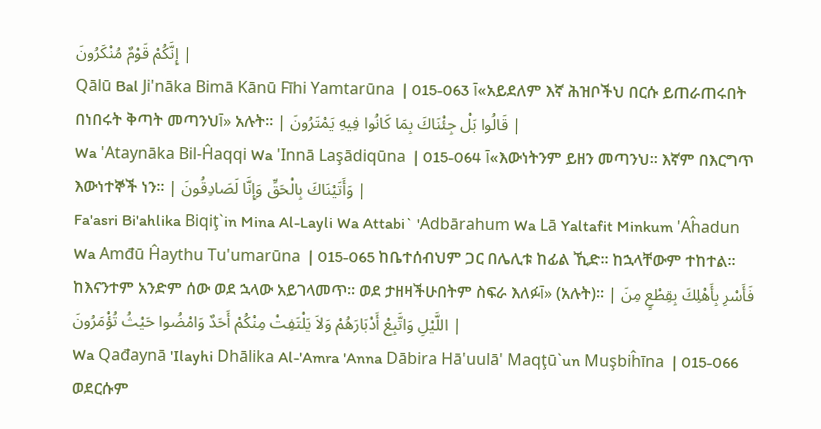إِنَّكُمْ قَوْمٌ مُنْكَرُونَ |
Qālū Bal Ji'nāka Bimā Kānū Fīhi Yamtarūna  | 015-063 آ«አይደለም እኛ ሕዝቦችህ በርሱ ይጠራጠሩበት በነበሩት ቅጣት መጣንህآ» አሉት፡፡ | قَالُوا بَلْ جِئْنَاكَ بِمَا كَانُوا فِيهِ يَمْتَرُونَ |
Wa 'Ataynāka Bil-Ĥaqqi Wa 'Innā Laşādiqūna  | 015-064 آ«እውነትንም ይዘን መጣንህ፡፡ እኛም በእርግጥ እውነተኞች ነን፡፡ | وَأَتَيْنَاكَ بِالْحَقِّ وَإِنَّا لَصَادِقُونَ |
Fa'asri Bi'ahlika Biqiţ`in Mina Al-Layli Wa Attabi` 'Adbārahum Wa Lā Yaltafit Minkum 'Aĥadun Wa Amđū Ĥaythu Tu'umarūna  | 015-065 ከቤተሰብህም ጋር በሌሊቱ ከፊል ኺድ፡፡ ከኋላቸውም ተከተል፡፡ ከእናንተም አንድም ሰው ወደ ኋላው አይገላመጥ፡፡ ወደ ታዘዛችሁበትም ስፍራ እለፉآ» (አሉት)፡፡ | فَأَسْرِ بِأَهْلِكَ بِقِطْعٍ مِنَ اللَّيْلِ وَاتَّبِعْ أَدْبَارَهُمْ وَلاَ يَلْتَفِتْ مِنْكُمْ أَحَدٌ وَامْضُوا حَيْثُ تُؤْمَرُونَ |
Wa Qađaynā 'Ilayhi Dhālika Al-'Amra 'Anna Dābira Hā'uulā' Maqţū`un Muşbiĥīna  | 015-066 ወደርሱም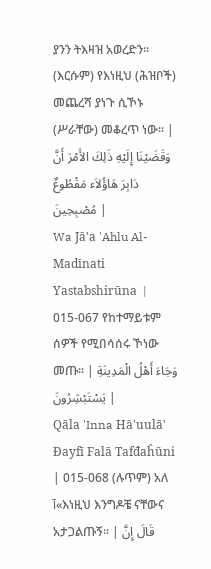ያንን ትእዛዝ አወረድን፡፡ (እርሱም) የእነዚህ (ሕዝቦች) መጨረሻ ያነጉ ሲኾኑ (ሥራቸው) መቆረጥ ነው፡፡ | وَقَضَيْنَا إِلَيْهِ ذَلِكَ الأَمْرَ أَنَّ دَابِرَ هَاؤُلاَء مَقْطُوعٌ مُصْبِحِينَ |
Wa Jā'a 'Ahlu Al-Madīnati Yastabshirūna  | 015-067 የከተማይቱም ሰዎች የሚበሳሰሩ ኾነው መጡ፡፡ | وَجَاءَ أَهْلُ الْمَدِينَةِ يَسْتَبْشِرُونَ |
Qāla 'Inna Hā'uulā' Đayfī Falā Tafđaĥūni  | 015-068 (ሉጥም) አለ آ«እነዚህ እንግዶቼ ናቸውና አታጋልጡኝ፡፡ | قَالَ إِنَّ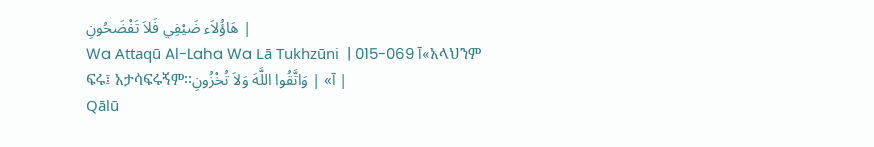هَاؤُلاَء ضَيْفِي فَلاَ تَفْضَحُونِ |
Wa Attaqū Al-Laha Wa Lā Tukhzūni  | 015-069 آ«አላህንም ፍሩ፤ አታሳፍሩኝም፡፡آ» | وَاتَّقُوا اللَّهَ وَلاَ تُخْزُونِ |
Qālū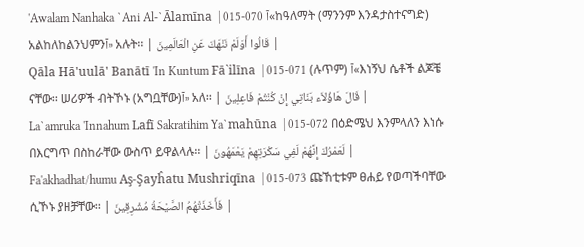'Awalam Nanhaka `Ani Al-`Ālamīna  | 015-070 آ«ከዓለማት (ማንንም እንዳታስተናግድ) አልከለከልንህምንآ» አሉት፡፡ | قَالُوا أَوَلَمْ نَنْهَكَ عَنِ الْعَالَمِينَ |
Qāla Hā'uulā' Banātī 'In Kuntum Fā`ilīna  | 015-071 (ሉጥም) آ«እነኝህ ሴቶች ልጆቼ ናቸው፡፡ ሠሪዎች ብትኾኑ (አግቧቸው)آ» አለ፡፡ | قَالَ هَاؤُلاَء بَنَاتِي إِنْ كُنْتُمْ فَاعِلِينَ |
La`amruka 'Innahum Lafī Sakratihim Ya`mahūna  | 015-072 በዕድሜህ እንምላለን እነሱ በእርግጥ በስከራቸው ውስጥ ይዋልላሉ፡፡ | لَعَمْرُكَ إِنَّهُمْ لَفِي سَكْرَتِهِمْ يَعْمَهُونَ |
Fa'akhadhat/humu Aş-Şayĥatu Mushriqīna  | 015-073 ጩኸቲቱም ፀሐይ የወጣችባቸው ሲኾኑ ያዘቻቸው፡፡ | فَأَخَذَتْهُمُ الصَّيْحَةُ مُشْرِقِينَ |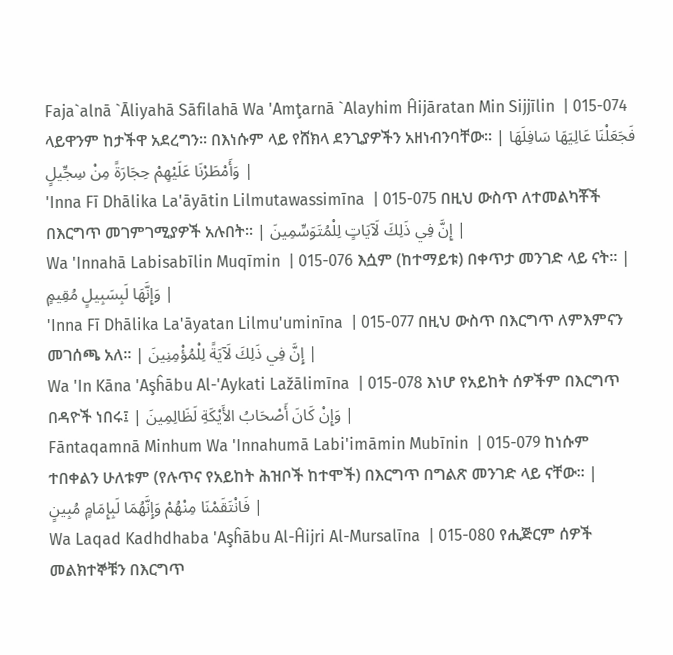Faja`alnā `Āliyahā Sāfilahā Wa 'Amţarnā `Alayhim Ĥijāratan Min Sijjīlin  | 015-074 ላይዋንም ከታችዋ አደረግን፡፡ በእነሱም ላይ የሸክላ ደንጊያዎችን አዘነብንባቸው፡፡ | فَجَعَلْنَا عَالِيَهَا سَافِلَهَا وَأَمْطَرْنَا عَلَيْهِمْ حِجَارَةً مِنْ سِجِّيلٍ |
'Inna Fī Dhālika La'āyātin Lilmutawassimīna  | 015-075 በዚህ ውስጥ ለተመልካቾች በእርግጥ መገምገሚያዎች አሉበት፡፡ | إِنَّ فِي ذَلِكَ لَآيَاتٍ لِلْمُتَوَسِّمِينَ |
Wa 'Innahā Labisabīlin Muqīmin  | 015-076 እሷም (ከተማይቱ) በቀጥታ መንገድ ላይ ናት፡፡ | وَإِنَّهَا لَبِسَبِيلٍ مُقِيمٍ |
'Inna Fī Dhālika La'āyatan Lilmu'uminīna  | 015-077 በዚህ ውስጥ በእርግጥ ለምእምናን መገሰጫ አለ፡፡ | إِنَّ فِي ذَلِكَ لَآيَةً لِلْمُؤْمِنِينَ |
Wa 'In Kāna 'Aşĥābu Al-'Aykati Lažālimīna  | 015-078 እነሆ የአይከት ሰዎችም በእርግጥ በዳዮች ነበሩ፤ | وَإِنْ كَانَ أَصْحَابُ الأَيْكَةِ لَظَالِمِينَ |
Fāntaqamnā Minhum Wa 'Innahumā Labi'imāmin Mubīnin  | 015-079 ከነሱም ተበቀልን ሁለቱም (የሉጥና የአይከት ሕዝቦች ከተሞች) በእርግጥ በግልጽ መንገድ ላይ ናቸው፡፡ | فَانْتَقَمْنَا مِنْهُمْ وَإِنَّهُمَا لَبِإِمَامٍ مُبِينٍ |
Wa Laqad Kadhdhaba 'Aşĥābu Al-Ĥijri Al-Mursalīna  | 015-080 የሒጅርም ሰዎች መልክተኞቹን በእርግጥ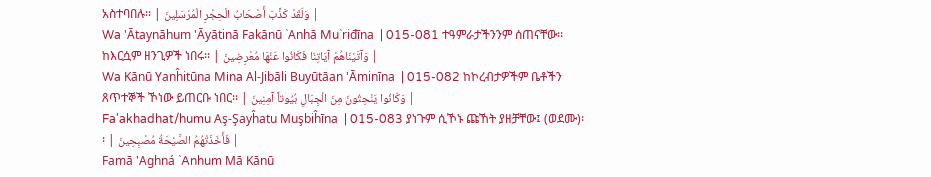አስተባበሉ፡፡ | وَلَقَدْ كَذَّبَ أَصْحَابُ الْحِجْرِ الْمُرْسَلِينَ |
Wa 'Ātaynāhum 'Āyātinā Fakānū `Anhā Mu`riđīna  | 015-081 ተዓምራታችንንም ሰጠናቸው፡፡ ከእርሷም ዘንጊዎች ነበሩ፡፡ | وَآتَيْنَاهُمْ آيَاتِنَا فَكَانُوا عَنْهَا مُعْرِضِينَ |
Wa Kānū Yanĥitūna Mina Al-Jibāli Buyūtāan 'Āminīna  | 015-082 ከኮረብታዎችም ቤቶችን ጸጥተኞች ኾነው ይጠርቡ ነበር፡፡ | وَكَانُوا يَنْحِتُونَ مِنَ الْجِبَالِ بُيُوتاً آمِنِينَ |
Fa'akhadhat/humu Aş-Şayĥatu Muşbiĥīna  | 015-083 ያነጉም ሲኾኑ ጩኸት ያዘቻቸው፤ (ወደሙ)፡፡ | فَأَخَذَتْهُمُ الصَّيْحَةُ مُصْبِحِينَ |
Famā 'Aghná `Anhum Mā Kānū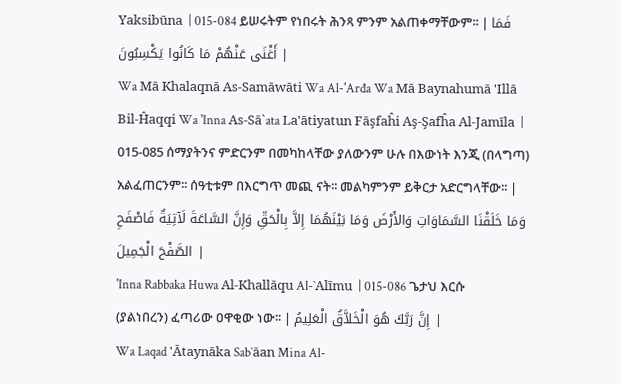Yaksibūna  | 015-084 ይሠሩትም የነበሩት ሕንጻ ምንም አልጠቀማቸውም፡፡ | فَمَا أَغْنَى عَنْهُمْ مَا كَانُوا يَكْسِبُونَ |
Wa Mā Khalaqnā As-Samāwāti Wa Al-'Arđa Wa Mā Baynahumā 'Illā Bil-Ĥaqqi Wa 'Inna As-Sā`ata La'ātiyatun Fāşfaĥi Aş-Şafĥa Al-Jamīla  | 015-085 ሰማያትንና ምድርንም በመካከላቸው ያለውንም ሁሉ በእውነት እንጂ (በላግጣ) አልፈጠርንም፡፡ ሰዓቲቱም በእርግጥ መጪ ናት፡፡ መልካምንም ይቅርታ አድርግላቸው፡፡ | وَمَا خَلَقْنَا السَّمَاوَاتِ وَالأَرْضَ وَمَا بَيْنَهُمَا إِلاَّ بِالْحَقِّ وَإِنَّ السَّاعَةَ لَآتِيَةٌ فَاصْفَحِ الصَّفْحَ الْجَمِيلَ |
'Inna Rabbaka Huwa Al-Khallāqu Al-`Alīmu  | 015-086 ጌታህ እርሱ (ያልነበረን) ፈጣሪው ዐዋቂው ነው፡፡ | إِنَّ رَبَّكَ هُوَ الْخَلاَّقُ الْعَلِيمُ |
Wa Laqad 'Ātaynāka Sab`āan Mina Al-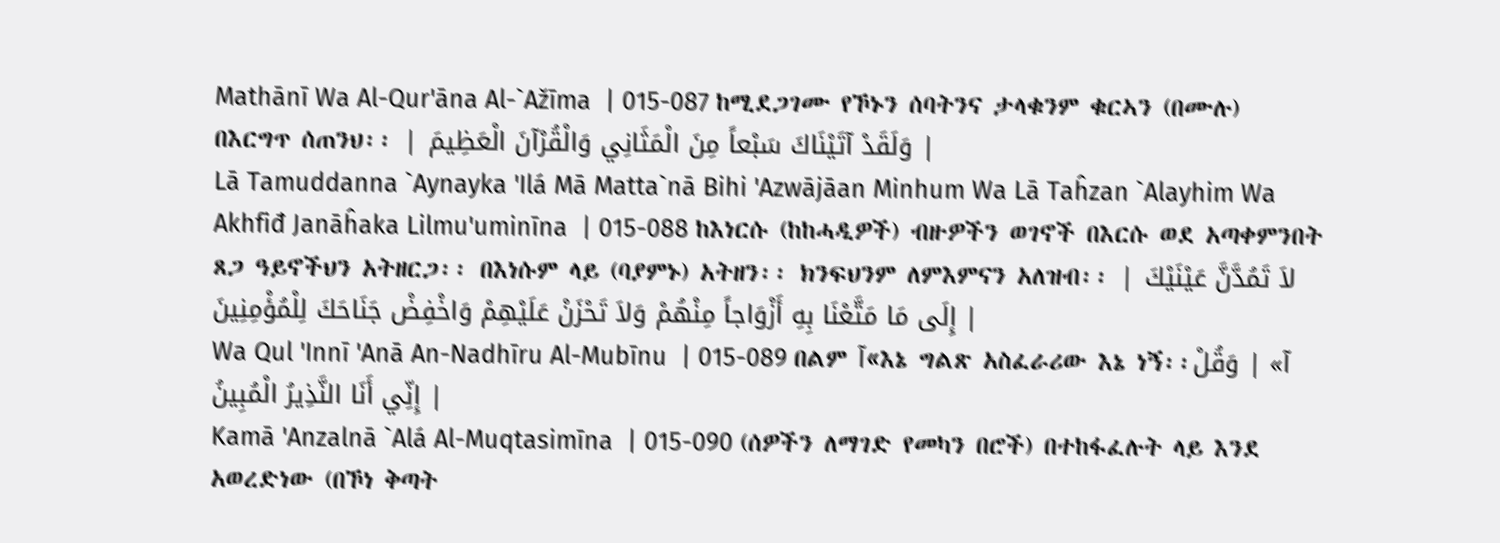Mathānī Wa Al-Qur'āna Al-`Ažīma  | 015-087 ከሚደጋገሙ የኾኑን ሰባትንና ታላቁንም ቁርኣን (በሙሉ) በእርግጥ ሰጠንህ፡፡ | وَلَقَدْ آتَيْنَاكَ سَبْعاً مِنَ الْمَثَانِي وَالْقُرْآنَ الْعَظِيمَ |
Lā Tamuddanna `Aynayka 'Ilá Mā Matta`nā Bihi 'Azwājāan Minhum Wa Lā Taĥzan `Alayhim Wa Akhfiđ Janāĥaka Lilmu'uminīna  | 015-088 ከእነርሱ (ከከሓዲዎች) ብዙዎችን ወገኖች በእርሱ ወደ አጣቀምንበት ጸጋ ዓይኖችህን አትዘርጋ፡፡ በእነሱም ላይ (ባያምኑ) አትዘን፡፡ ክንፍህንም ለምእምናን አለዝብ፡፡ | لاَ تَمُدَّنَّ عَيْنَيْكَ إِلَى مَا مَتَّعْنَا بِهِ أَزْوَاجاً مِنْهُمْ وَلاَ تَحْزَنْ عَلَيْهِمْ وَاخْفِضْ جَنَاحَكَ لِلْمُؤْمِنِينَ |
Wa Qul 'Innī 'Anā An-Nadhīru Al-Mubīnu  | 015-089 በልም آ«እኔ ግልጽ አስፈራሪው እኔ ነኝ፡፡آ» | وَقُلْ إِنِّي أَنَا النَّذِيرُ الْمُبِينُ |
Kamā 'Anzalnā `Alá Al-Muqtasimīna  | 015-090 (ሰዎችን ለማገድ የመካን በሮች) በተከፋፈሉት ላይ እንደ አወረድነው (በኾነ ቅጣት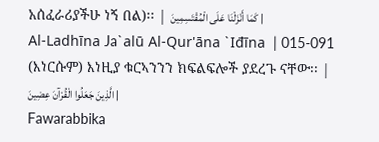አሰፈራሪያችሁ ነኝ በል)፡፡ | كَمَا أَنْزَلْنَا عَلَى الْمُقْتَسِمِينَ |
Al-Ladhīna Ja`alū Al-Qur'āna `Iđīna  | 015-091 (እነርሱም) እነዚያ ቁርኣንንን ክፍልፍሎች ያደረጉ ናቸው፡፡ | الَّذِينَ جَعَلُوا الْقُرْآنَ عِضِينَ |
Fawarabbika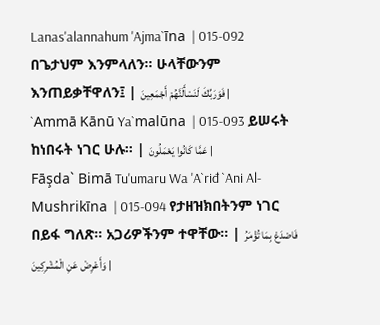Lanas'alannahum 'Ajma`īna  | 015-092 በጌታህም እንምላለን፡፡ ሁላቸውንም እንጠይቃቸዋለን፤ | فَوَرَبِّكَ لَنَسْأَلَنَّهُمْ أَجْمَعِينَ |
`Ammā Kānū Ya`malūna  | 015-093 ይሠሩት ከነበሩት ነገር ሁሉ፡፡ | عَمَّا كَانُوا يَعْمَلُونَ |
Fāşda` Bimā Tu'umaru Wa 'A`riđ `Ani Al-Mushrikīna  | 015-094 የታዘዝክበትንም ነገር በይፋ ግለጽ፡፡ አጋሪዎችንም ተዋቸው፡፡ | فَاصْدَعْ بِمَا تُؤْمَرُ وَأَعْرِضْ عَنِ الْمُشْرِكِينَ |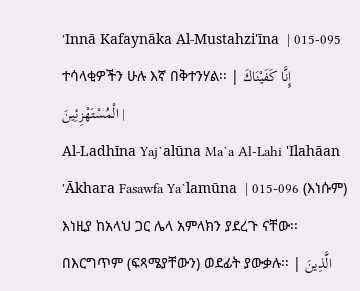'Innā Kafaynāka Al-Mustahzi'īna  | 015-095 ተሳላቂዎችን ሁሉ እኛ በቅተንሃል፡፡ | إِنَّا كَفَيْنَاكَ الْمُسْتَهْزِئِينَ |
Al-Ladhīna Yaj`alūna Ma`a Al-Lahi 'Ilahāan 'Ākhara Fasawfa Ya`lamūna  | 015-096 (እነሱም) እነዚያ ከአላህ ጋር ሌላ አምላክን ያደረጉ ናቸው፡፡ በእርግጥም (ፍጻሜያቸውን) ወደፊት ያውቃሉ፡፡ | الَّذِينَ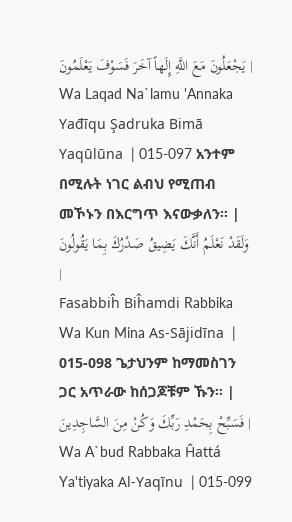يَجْعَلُونَ مَعَ اللَّهِ إِلَهاً آخَرَ فَسَوْفَ يَعْلَمُونَ |
Wa Laqad Na`lamu 'Annaka Yađīqu Şadruka Bimā Yaqūlūna  | 015-097 አንተም በሚሉት ነገር ልብህ የሚጠብ መኾኑን በእርግጥ እናውቃለን፡፡ | وَلَقَدْ نَعْلَمُ أَنَّكَ يَضِيقُ صَدْرُكَ بِمَا يَقُولُونَ |
Fasabbiĥ Biĥamdi Rabbika Wa Kun Mina As-Sājidīna  | 015-098 ጌታህንም ከማመስገን ጋር አጥራው ከሰጋጆቹም ኹን፡፡ | فَسَبِّحْ بِحَمْدِ رَبِّكَ وَكُنْ مِنَ السَّاجِدِينَ |
Wa A`bud Rabbaka Ĥattá Ya'tiyaka Al-Yaqīnu  | 015-099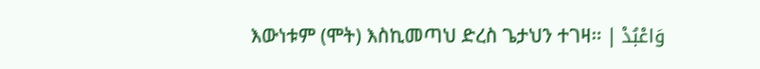እውነቱም (ሞት) እስኪመጣህ ድረስ ጌታህን ተገዛ፡፡ | وَاعْبُدْ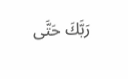رَبَّكَ حَتَّى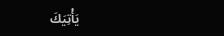يَأْتِيَكَ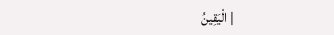الْيَقِينُ |